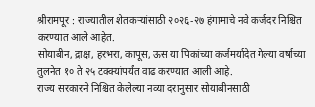श्रीरामपूर : राज्यातील शेतकऱ्यांसाठी २०२६-२७ हंगामाचे नवे कर्जदर निश्चित करण्यात आले आहेत.
सोयाबीन, द्राक्ष, हरभरा, कापूस, ऊस या पिकांच्या कर्जमर्यादेत गेल्या वर्षाच्या तुलनेत १० ते २५ टक्क्यांपर्यंत वाढ करण्यात आली आहे.
राज्य सरकारने निश्चित केलेल्या नव्या दरानुसार सोयाबीनसाठी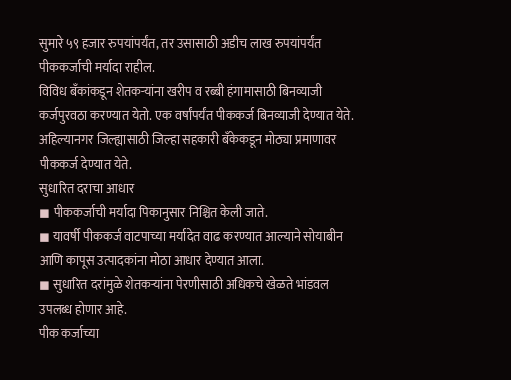सुमारे ५९ हजार रुपयांपर्यंत, तर उसासाठी अडीच लाख रुपयांपर्यंत पीककर्जाची मर्यादा राहील.
विविध बँकांकडून शेतकऱ्यांना खरीप व रब्बी हंगामासाठी बिनव्याजी कर्जपुरवठा करण्यात येतो. एक वर्षांपर्यंत पीककर्ज बिनव्याजी देण्यात येते.
अहिल्यानगर जिल्ह्यासाठी जिल्हा सहकारी बँकेकडून मोठ्या प्रमाणावर पीककर्ज देण्यात येते.
सुधारित दराचा आधार
◼ पीककर्जाची मर्यादा पिकानुसार निश्चित केली जाते.
◼ यावर्षी पीककर्ज वाटपाच्या मर्यादेत वाढ करण्यात आल्याने सोयाबीन आणि कापूस उत्पादकांना मोठा आधार देण्यात आला.
◼ सुधारित दरांमुळे शेतकऱ्यांना पेरणीसाठी अधिकचे खेळते भांडवल उपलब्ध होणार आहे.
पीक कर्जाच्या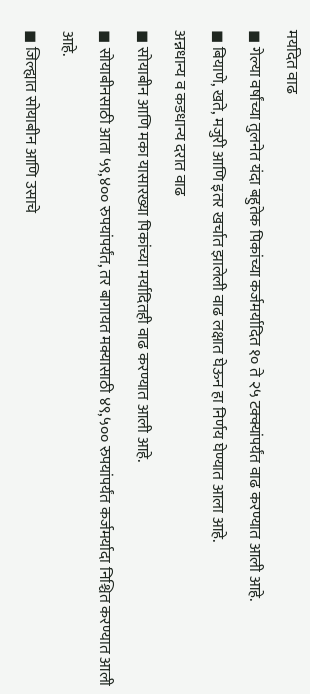मर्यादेत वाढ
◼ गेल्या वर्षांच्या तुलनेत यंदा बहुतेक पिकांच्या कर्जमर्यादित १० ते २५ टक्क्यांपर्यंत वाढ करण्यात आली आहे.
◼ बियाणे, खते, मजुरी आणि इतर खर्चात झालेली वाढ लक्षात घेऊन हा निर्णय घेण्यात आला आहे.
अन्नधान्य व कडधान्य दरात वाढ
◼ सोयाबीन आणि मका यासारख्या पिकांच्या मर्यादितही वाढ करण्यात आली आहे.
◼ सोयाबीनसाठी आता ५९,४०० रुपयांपर्यंत, तर बागायत मक्यासाठी ४९,५०० रुपयांपर्यंत कर्जमर्यादा निश्चित करण्यात आली आहे.
◼ जिल्ह्यात सोयाबीन आणि उसाचे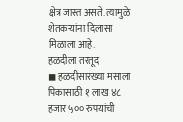क्षेत्र जास्त असते. त्यामुळे शेतकऱ्यांना दिलासा मिळाला आहे.
हळदीला तरतूद
◼ हळदीसारख्या मसाला पिकासाठी १ लाख ४८ हजार ५०० रुपयांची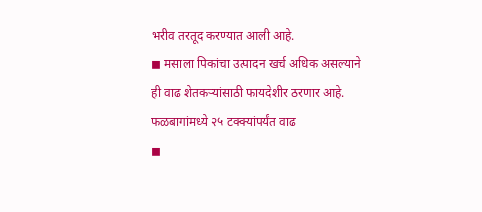भरीव तरतूद करण्यात आली आहे.
◼ मसाला पिकांचा उत्पादन खर्च अधिक असल्याने ही वाढ शेतकऱ्यांसाठी फायदेशीर ठरणार आहे.
फळबागांमध्ये २५ टक्क्यांपर्यंत वाढ
◼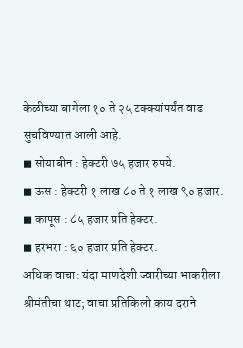केळीच्या बागेला १० ते २५ टक्क्यांपर्यंत वाढ सुचविण्यात आली आहे.
◼ सोयाबीन : हेक्टरी ७५ हजार रुपये.
◼ ऊस : हेक्टरी १ लाख ८० ते १ लाख ९० हजार.
◼ कापूस : ८५ हजार प्रति हेक्टर.
◼ हरभरा : ६० हजार प्रति हेक्टर.
अधिक वाचा: यंदा माणदेशी ज्वारीच्या भाकरीला श्रीमंतीचा थाट; वाचा प्रतिकिलो काय दराने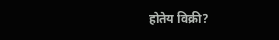होतेय विक्री?